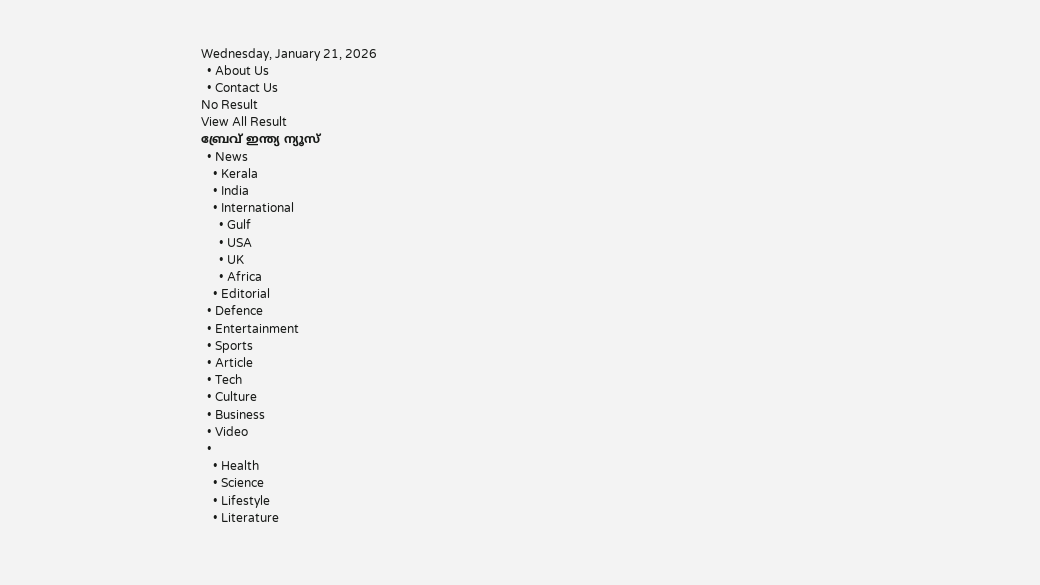Wednesday, January 21, 2026
  • About Us
  • Contact Us
No Result
View All Result
ബ്രേവ് ഇന്ത്യ ന്യൂസ്
  • News
    • Kerala
    • India
    • International
      • Gulf
      • USA
      • UK
      • Africa
    • Editorial
  • Defence
  • Entertainment
  • Sports
  • Article
  • Tech
  • Culture
  • Business
  • Video
  •
    • Health
    • Science
    • Lifestyle
    • Literature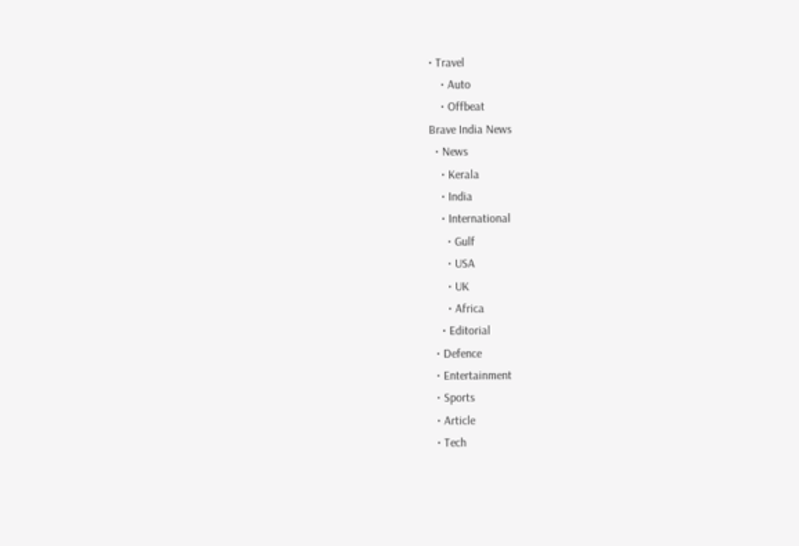• Travel
    • Auto
    • Offbeat
Brave India News
  • News
    • Kerala
    • India
    • International
      • Gulf
      • USA
      • UK
      • Africa
    • Editorial
  • Defence
  • Entertainment
  • Sports
  • Article
  • Tech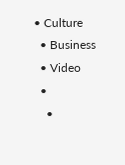• Culture
  • Business
  • Video
  •
    •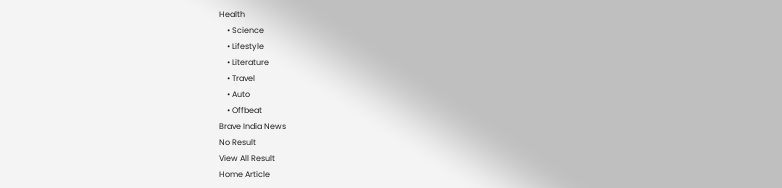Health
    • Science
    • Lifestyle
    • Literature
    • Travel
    • Auto
    • Offbeat
Brave India News
No Result
View All Result
Home Article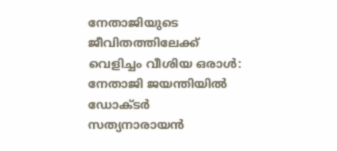നേതാജിയുടെ ജീവിതത്തിലേക്ക് വെളിച്ചം വീശിയ ഒരാള്‍: നേതാജി ജയന്തിയില്‍ ഡോക്ടര്‍ സത്യനാരായന്‍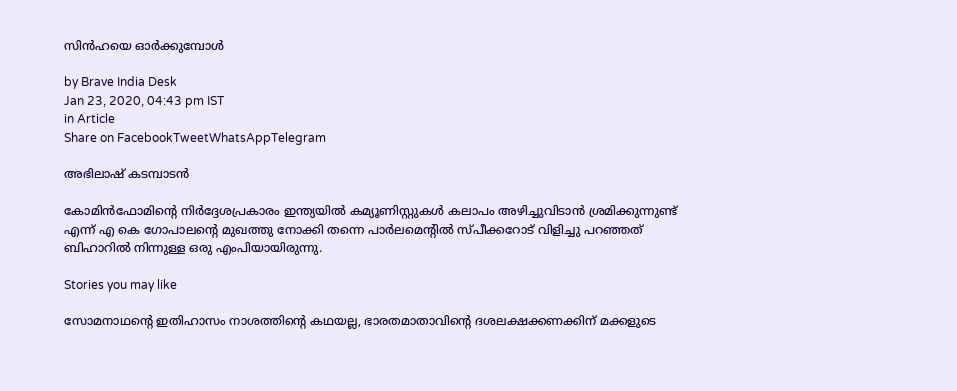സിന്‍ഹയെ ഓര്‍ക്കുമ്പോള്‍

by Brave India Desk
Jan 23, 2020, 04:43 pm IST
in Article
Share on FacebookTweetWhatsAppTelegram

അഭിലാഷ് കടമ്പാടന്‍

കോമിന്‍ഫോമിന്റെ നിര്‍ദ്ദേശപ്രകാരം ഇന്ത്യയില്‍ കമ്യൂണിസ്റ്റുകള്‍ കലാപം അഴിച്ചുവിടാന്‍ ശ്രമിക്കുന്നുണ്ട് എന്ന് എ കെ ഗോപാലന്റെ മുഖത്തു നോക്കി തന്നെ പാര്‍ലമെന്റില്‍ സ്പീക്കറോട് വിളിച്ചു പറഞ്ഞത് ബിഹാറില്‍ നിന്നുള്ള ഒരു എംപിയായിരുന്നു.

Stories you may like

സോമനാഥന്റെ ഇതിഹാസം നാശത്തിന്റെ കഥയല്ല, ഭാരതമാതാവിന്റെ ദശലക്ഷക്കണക്കിന് മക്കളുടെ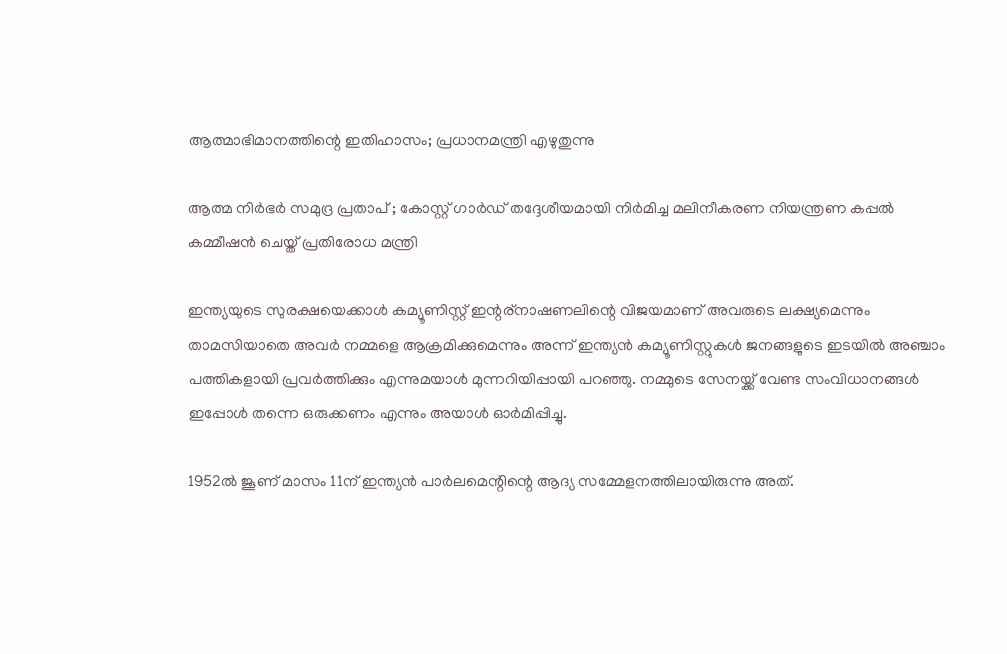ആത്മാഭിമാനത്തിന്റെ ഇതിഹാസം; പ്രധാനമന്ത്രി എഴുതുന്നു

ആത്മ നിർഭർ സമുദ്ര പ്രതാപ് ; കോസ്റ്റ് ഗാർഡ് തദ്ദേശീയമായി നിർമിച്ച മലിനീകരണ നിയന്ത്രണ കപ്പൽ കമ്മീഷൻ ചെയ്ത് പ്രതിരോധ മന്ത്രി

ഇന്ത്യയുടെ സുരക്ഷയെക്കാള്‍ കമ്യൂണിസ്റ്റ് ഇന്റര്‌നാഷണലിന്റെ വിജയമാണ് അവരുടെ ലക്ഷ്യമെന്നും താമസിയാതെ അവര്‍ നമ്മളെ ആക്രമിക്കുമെന്നും അന്ന് ഇന്ത്യന്‍ കമ്യൂണിസ്റ്റുകള്‍ ജനങ്ങളുടെ ഇടയില്‍ അഞ്ചാം പത്തികളായി പ്രവര്‍ത്തിക്കും എന്നുമയാള്‍ മുന്നറിയിപ്പായി പറഞ്ഞു. നമ്മുടെ സേനയ്ക്ക് വേണ്ട സംവിധാനങ്ങള്‍ ഇപ്പോള്‍ തന്നെ ഒരുക്കണം എന്നും അയാള്‍ ഓര്‍മിപ്പിച്ചു.

1952ല്‍ ജൂണ് മാസം 11ന് ഇന്ത്യന്‍ പാര്‍ലമെന്റിന്റെ ആദ്യ സമ്മേളനത്തിലായിരുന്നു അത്.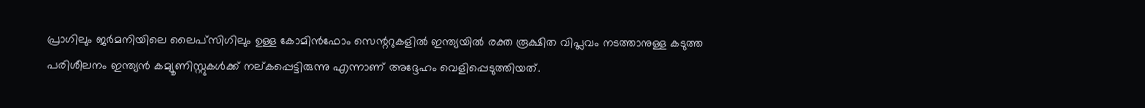പ്രാഗിലും ജര്‍മനിയിലെ ലൈപ്‌സിഗിലും ഉള്ള കോമിന്‍ഫോം സെന്ററുകളില്‍ ഇന്ത്യയില്‍ രക്ത രൂക്ഷിത വിപ്ലവം നടത്താനുള്ള കടുത്ത പരിശീലനം ഇന്ത്യന്‍ കമ്യൂണിസ്റ്റുകള്‍ക്ക് നല്കപ്പെട്ടിരുന്നു എന്നാണ് അദ്ദേഹം വെളിപ്പെടുത്തിയത്.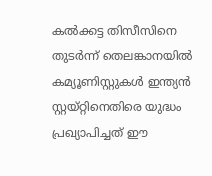കല്‍ക്കട്ട തിസീസിനെ തുടര്‍ന്ന് തെലങ്കാനയില്‍ കമ്യൂണിസ്റ്റുകള്‍ ഇന്ത്യന്‍ സ്റ്റയ്റ്റിനെതിരെ യുദ്ധം പ്രഖ്യാപിച്ചത് ഈ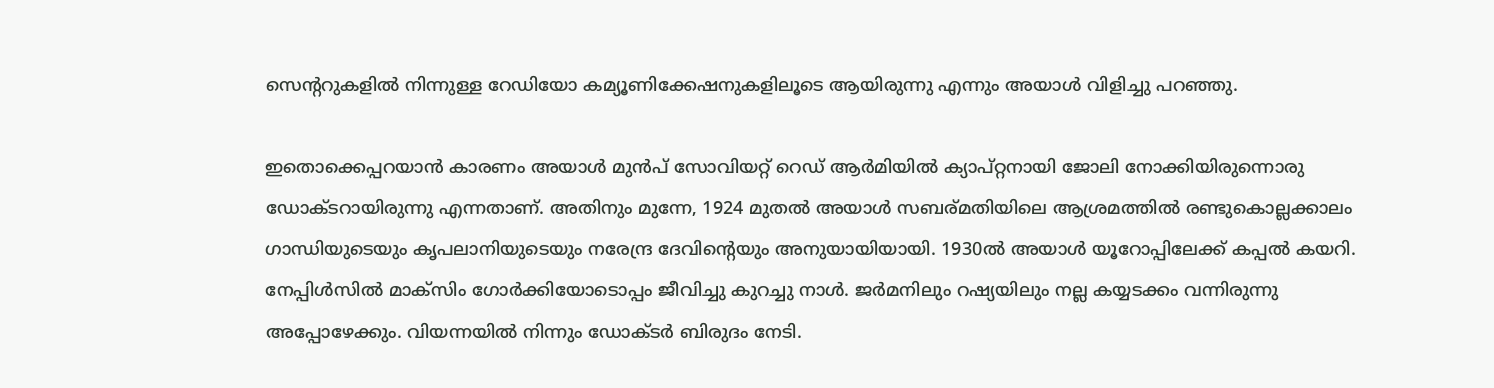സെന്ററുകളില്‍ നിന്നുള്ള റേഡിയോ കമ്യൂണിക്കേഷനുകളിലൂടെ ആയിരുന്നു എന്നും അയാള്‍ വിളിച്ചു പറഞ്ഞു.

ഇതൊക്കെപ്പറയാന്‍ കാരണം അയാള്‍ മുന്‍പ് സോവിയറ്റ് റെഡ് ആര്‍മിയില്‍ ക്യാപ്റ്റനായി ജോലി നോക്കിയിരുന്നൊരു ഡോക്ടറായിരുന്നു എന്നതാണ്. അതിനും മുന്നേ, 1924 മുതല്‍ അയാള്‍ സബര്മതിയിലെ ആശ്രമത്തില്‍ രണ്ടുകൊല്ലക്കാലം ഗാന്ധിയുടെയും കൃപലാനിയുടെയും നരേന്ദ്ര ദേവിന്റെയും അനുയായിയായി. 1930ല്‍ അയാള്‍ യൂറോപ്പിലേക്ക് കപ്പല്‍ കയറി. നേപ്പിള്‍സില്‍ മാക്‌സിം ഗോര്‍ക്കിയോടൊപ്പം ജീവിച്ചു കുറച്ചു നാള്‍. ജര്‍മനിലും റഷ്യയിലും നല്ല കയ്യടക്കം വന്നിരുന്നു അപ്പോഴേക്കും. വിയന്നയില്‍ നിന്നും ഡോക്ടര്‍ ബിരുദം നേടി.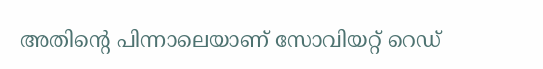അതിന്റെ പിന്നാലെയാണ് സോവിയറ്റ് റെഡ്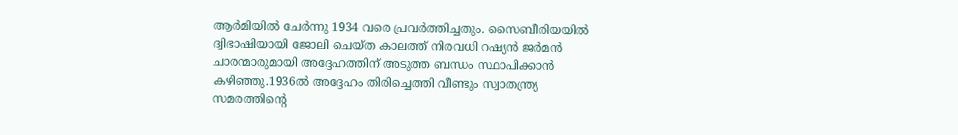ആര്‍മിയില്‍ ചേര്‍ന്നു 1934 വരെ പ്രവര്‍ത്തിച്ചതും. സൈബീരിയയില്‍ ദ്വിഭാഷിയായി ജോലി ചെയ്ത കാലത്ത് നിരവധി റഷ്യന്‍ ജര്‍മന്‍ ചാരന്മാരുമായി അദ്ദേഹത്തിന് അടുത്ത ബന്ധം സ്ഥാപിക്കാന്‍ കഴിഞ്ഞു.1936ല്‍ അദ്ദേഹം തിരിച്ചെത്തി വീണ്ടും സ്വാതന്ത്ര്യ സമരത്തിന്റെ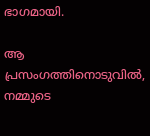ഭാഗമായി.

ആ പ്രസംഗത്തിനൊടുവില്‍, നമ്മുടെ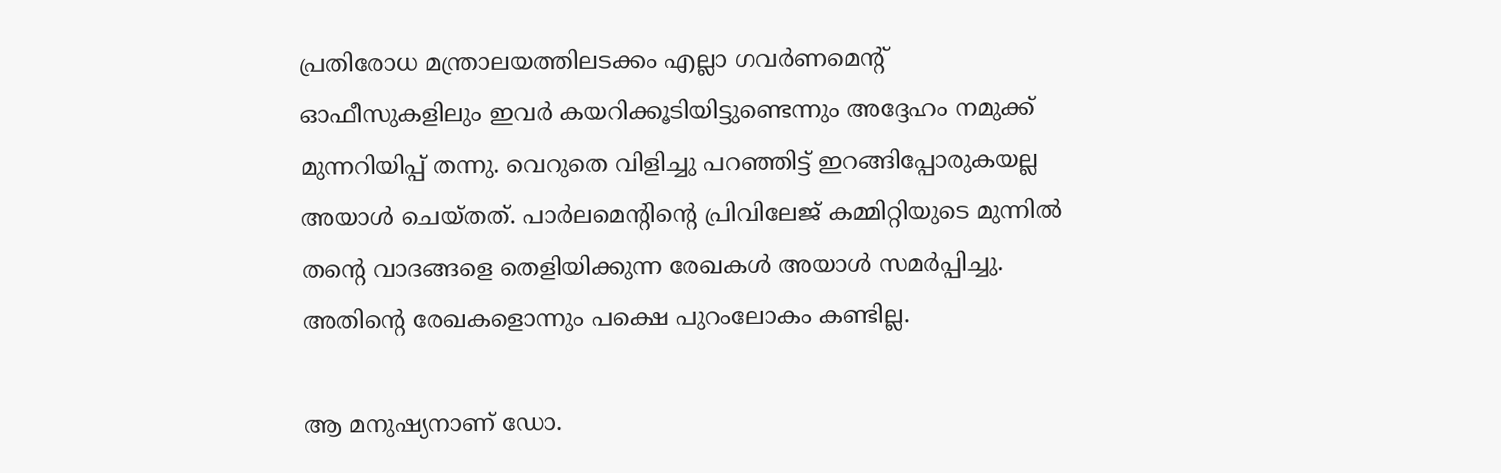പ്രതിരോധ മന്ത്രാലയത്തിലടക്കം എല്ലാ ഗവര്‍ണമെന്റ് ഓഫീസുകളിലും ഇവര്‍ കയറിക്കൂടിയിട്ടുണ്ടെന്നും അദ്ദേഹം നമുക്ക് മുന്നറിയിപ്പ് തന്നു. വെറുതെ വിളിച്ചു പറഞ്ഞിട്ട് ഇറങ്ങിപ്പോരുകയല്ല അയാള്‍ ചെയ്തത്. പാര്‍ലമെന്റിന്റെ പ്രിവിലേജ് കമ്മിറ്റിയുടെ മുന്നില്‍ തന്റെ വാദങ്ങളെ തെളിയിക്കുന്ന രേഖകള്‍ അയാള്‍ സമര്‍പ്പിച്ചു. അതിന്റെ രേഖകളൊന്നും പക്ഷെ പുറംലോകം കണ്ടില്ല.

ആ മനുഷ്യനാണ് ഡോ.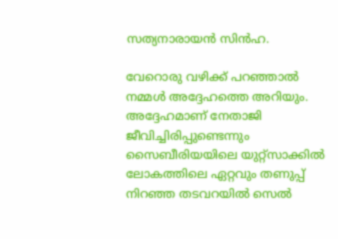സത്യനാരായന്‍ സിന്‍ഹ.

വേറൊരു വഴിക്ക് പറഞ്ഞാല്‍ നമ്മള്‍ അദ്ദേഹത്തെ അറിയും. അദ്ദേഹമാണ് നേതാജി ജീവിച്ചിരിപ്പുണ്ടെന്നും സൈബീരിയയിലെ യുറ്റ്‌സാക്കില്‍ ലോകത്തിലെ ഏറ്റവും തണുപ്പ് നിറഞ്ഞ തടവറയില്‍ സെല്‍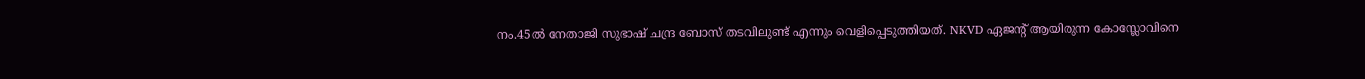നം.45ല്‍ നേതാജി സുഭാഷ് ചന്ദ്ര ബോസ് തടവിലുണ്ട് എന്നും വെളിപ്പെടുത്തിയത്. NKVD ഏജന്റ് ആയിരുന്ന കോസ്ലോവിനെ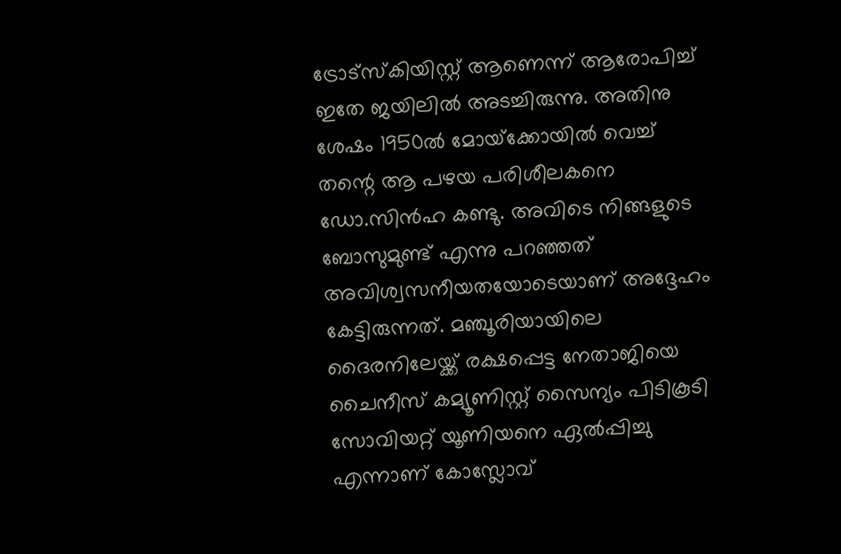ട്രോട്‌സ്‌കിയിസ്റ്റ് ആണെന്ന് ആരോപിച്ച് ഇതേ ജയിലില്‍ അടച്ചിരുന്നു. അതിനു ശേഷം 1950ല്‍ മോയ്‌ക്കോയില്‍ വെച്ച് തന്റെ ആ പഴയ പരിശീലകനെ ഡോ.സിന്‍ഹ കണ്ടു. അവിടെ നിങ്ങളുടെ ബോസുമുണ്ട് എന്നു പറഞ്ഞത് അവിശ്വസനീയതയോടെയാണ് അദ്ദേഹം കേട്ടിരുന്നത്. മഞ്ചൂരിയായിലെ ദൈരനിലേയ്ക്ക് രക്ഷപ്പെട്ട നേതാജിയെ ചൈനീസ് കമ്യൂണിസ്റ്റ് സൈന്യം പിടികൂടി സോവിയറ്റ് യൂണിയനെ ഏല്‍പ്പിച്ചു എന്നാണ് കോസ്ലോവ്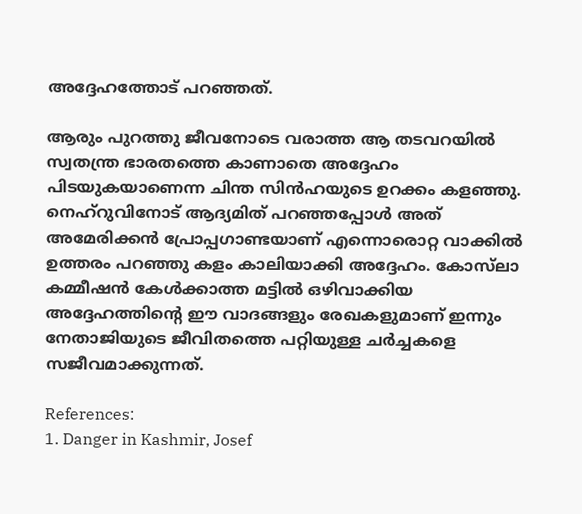അദ്ദേഹത്തോട് പറഞ്ഞത്.

ആരും പുറത്തു ജീവനോടെ വരാത്ത ആ തടവറയില്‍ സ്വതന്ത്ര ഭാരതത്തെ കാണാതെ അദ്ദേഹം പിടയുകയാണെന്ന ചിന്ത സിന്‍ഹയുടെ ഉറക്കം കളഞ്ഞു. നെഹ്‌റുവിനോട് ആദ്യമിത് പറഞ്ഞപ്പോള്‍ അത് അമേരിക്കന്‍ പ്രോപ്പഗാണ്ടയാണ് എന്നൊരൊറ്റ വാക്കില്‍ ഉത്തരം പറഞ്ഞു കളം കാലിയാക്കി അദ്ദേഹം. കോസ്‌ലാ കമ്മീഷന്‍ കേള്‍ക്കാത്ത മട്ടില്‍ ഒഴിവാക്കിയ അദ്ദേഹത്തിന്റെ ഈ വാദങ്ങളും രേഖകളുമാണ് ഇന്നും നേതാജിയുടെ ജീവിതത്തെ പറ്റിയുള്ള ചര്‍ച്ചകളെ സജീവമാക്കുന്നത്.

References:
1. Danger in Kashmir, Josef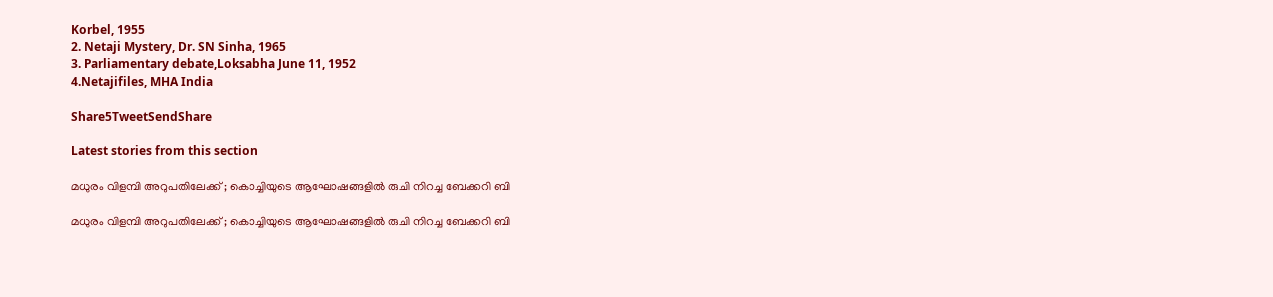Korbel, 1955
2. Netaji Mystery, Dr. SN Sinha, 1965
3. Parliamentary debate,Loksabha June 11, 1952
4.Netajifiles, MHA India

Share5TweetSendShare

Latest stories from this section

മധുരം വിളമ്പി അറുപതിലേക്ക് ; കൊച്ചിയുടെ ആഘോഷങ്ങളിൽ രുചി നിറച്ച ബേക്കറി ബി

മധുരം വിളമ്പി അറുപതിലേക്ക് ; കൊച്ചിയുടെ ആഘോഷങ്ങളിൽ രുചി നിറച്ച ബേക്കറി ബി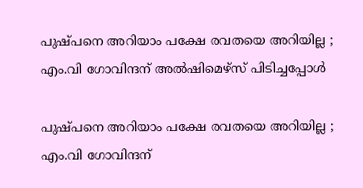പുഷ്പനെ അറിയാം‌ പക്ഷേ രവതയെ അറിയില്ല ; എം.വി ഗോവിന്ദന് അൽഷിമെഴ്സ് പിടിച്ചപ്പോൾ

പുഷ്പനെ അറിയാം‌ പക്ഷേ രവതയെ അറിയില്ല ; എം.വി ഗോവിന്ദന്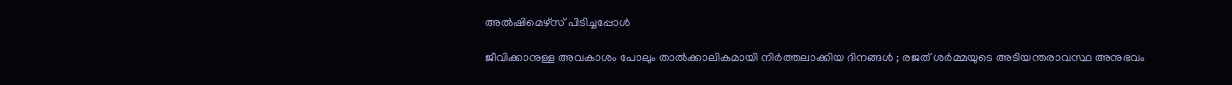അൽഷിമെഴ്സ് പിടിച്ചപ്പോൾ

ജീവിക്കാനുള്ള അവകാശം പോലും താൽക്കാലികമായി നിർത്തലാക്കിയ ദിനങ്ങൾ ; രജത് ശർമ്മയുടെ അടിയന്തരാവസ്ഥ അനുഭവം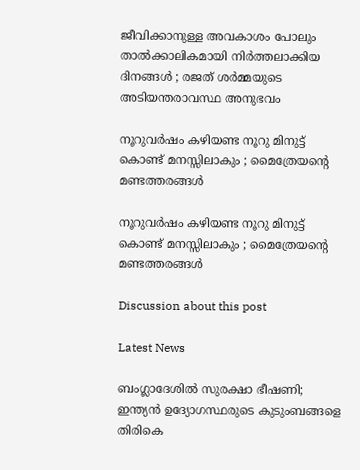ജീവിക്കാനുള്ള അവകാശം പോലും താൽക്കാലികമായി നിർത്തലാക്കിയ ദിനങ്ങൾ ; രജത് ശർമ്മയുടെ അടിയന്തരാവസ്ഥ അനുഭവം

നൂറുവർഷം കഴിയണ്ട നൂറു മിനുട്ട് കൊണ്ട് മനസ്സിലാകും ; മൈത്രേയന്റെ മണ്ടത്തരങ്ങൾ

നൂറുവർഷം കഴിയണ്ട നൂറു മിനുട്ട് കൊണ്ട് മനസ്സിലാകും ; മൈത്രേയന്റെ മണ്ടത്തരങ്ങൾ

Discussion about this post

Latest News

ബംഗ്ലാദേശിൽ സുരക്ഷാ ഭീഷണി; ഇന്ത്യൻ ഉദ്യോഗസ്ഥരുടെ കുടുംബങ്ങളെ തിരികെ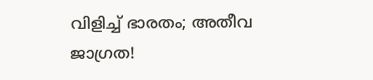വിളിച്ച് ഭാരതം; അതീവ ജാഗ്രത!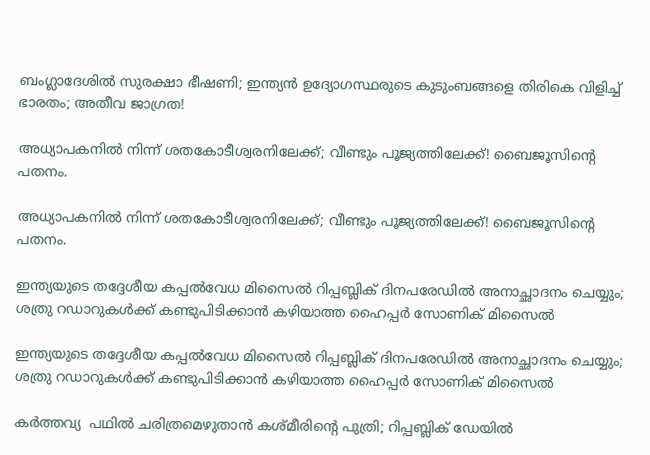ബംഗ്ലാദേശിൽ സുരക്ഷാ ഭീഷണി; ഇന്ത്യൻ ഉദ്യോഗസ്ഥരുടെ കുടുംബങ്ങളെ തിരികെ വിളിച്ച് ഭാരതം; അതീവ ജാഗ്രത!

അധ്യാപകനിൽ നിന്ന് ശതകോടീശ്വരനിലേക്ക്; വീണ്ടും പൂജ്യത്തിലേക്ക്! ബൈജൂസിന്റെ പതനം.

അധ്യാപകനിൽ നിന്ന് ശതകോടീശ്വരനിലേക്ക്; വീണ്ടും പൂജ്യത്തിലേക്ക്! ബൈജൂസിന്റെ പതനം.

ഇന്ത്യയുടെ തദ്ദേശീയ കപ്പൽവേധ മിസൈൽ റിപ്പബ്ലിക് ദിനപരേഡിൽ അനാച്ഛാദനം ചെയ്യും; ശത്രു റഡാറുകൾക്ക് കണ്ടുപിടിക്കാൻ കഴിയാത്ത ഹൈപ്പർ സോണിക് മിസൈൽ

ഇന്ത്യയുടെ തദ്ദേശീയ കപ്പൽവേധ മിസൈൽ റിപ്പബ്ലിക് ദിനപരേഡിൽ അനാച്ഛാദനം ചെയ്യും; ശത്രു റഡാറുകൾക്ക് കണ്ടുപിടിക്കാൻ കഴിയാത്ത ഹൈപ്പർ സോണിക് മിസൈൽ

കർത്തവ്യ  പഥിൽ ചരിത്രമെഴുതാൻ കശ്മീരിൻ്റെ പുത്രി; റിപ്പബ്ലിക് ഡേയിൽ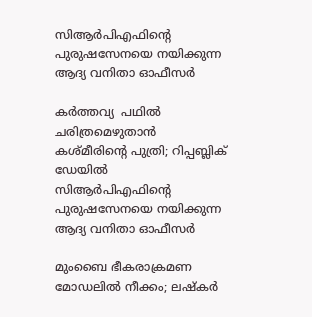സിആർപിഎഫിന്റെ പുരുഷസേനയെ നയിക്കുന്ന ആദ്യ വനിതാ ഓഫീസർ

കർത്തവ്യ  പഥിൽ ചരിത്രമെഴുതാൻ കശ്മീരിൻ്റെ പുത്രി; റിപ്പബ്ലിക് ഡേയിൽ സിആർപിഎഫിന്റെ പുരുഷസേനയെ നയിക്കുന്ന ആദ്യ വനിതാ ഓഫീസർ

മുംബൈ ഭീകരാക്രമണ മോഡലിൽ നീക്കം; ലഷ്കർ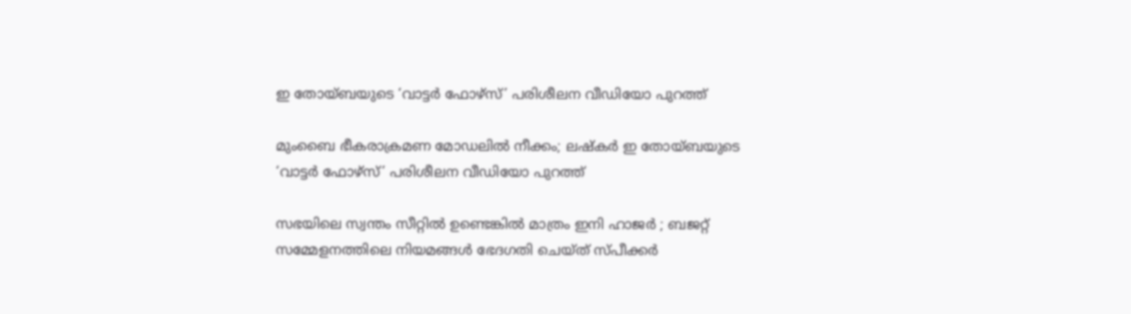ഇ തോയ്ബയുടെ ‘വാട്ടർ ഫോഴ്സ്’ പരിശീലന വീഡിയോ പുറത്ത്

മുംബൈ ഭീകരാക്രമണ മോഡലിൽ നീക്കം; ലഷ്കർ ഇ തോയ്ബയുടെ ‘വാട്ടർ ഫോഴ്സ്’ പരിശീലന വീഡിയോ പുറത്ത്

സഭയിലെ സ്വന്തം സീറ്റിൽ ഉണ്ടെങ്കിൽ മാത്രം ഇനി ഹാജർ ; ബജറ്റ് സമ്മേളനത്തിലെ നിയമങ്ങൾ ഭേദഗതി ചെയ്ത് സ്പീക്കർ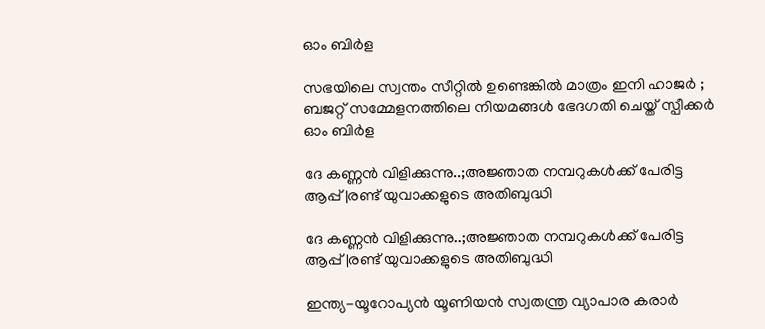ഓം ബിർള

സഭയിലെ സ്വന്തം സീറ്റിൽ ഉണ്ടെങ്കിൽ മാത്രം ഇനി ഹാജർ ; ബജറ്റ് സമ്മേളനത്തിലെ നിയമങ്ങൾ ഭേദഗതി ചെയ്ത് സ്പീക്കർ ഓം ബിർള

ദേ കണ്ണൻ വിളിക്കുന്നു..;അജ്ഞാത നമ്പറുകൾക്ക് പേരിട്ട ആപ്പ്|രണ്ട് യുവാക്കളുടെ അതിബുദ്ധി

ദേ കണ്ണൻ വിളിക്കുന്നു..;അജ്ഞാത നമ്പറുകൾക്ക് പേരിട്ട ആപ്പ്|രണ്ട് യുവാക്കളുടെ അതിബുദ്ധി

ഇന്ത്യ-യൂറോപ്യൻ യൂണിയൻ സ്വതന്ത്ര വ്യാപാര കരാർ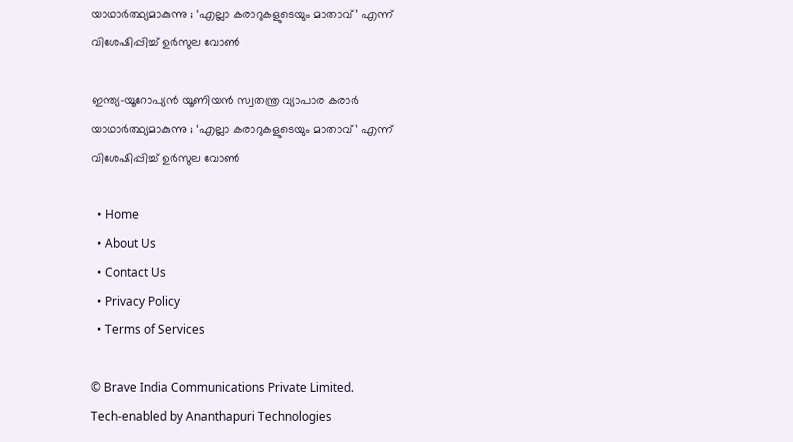യാഥാർത്ഥ്യമാകുന്നു ; ‘എല്ലാ കരാറുകളുടെയും മാതാവ്’ എന്ന് വിശേഷിപ്പിച്ച് ഉർസുല വോൺ

ഇന്ത്യ-യൂറോപ്യൻ യൂണിയൻ സ്വതന്ത്ര വ്യാപാര കരാർ യാഥാർത്ഥ്യമാകുന്നു ; ‘എല്ലാ കരാറുകളുടെയും മാതാവ്’ എന്ന് വിശേഷിപ്പിച്ച് ഉർസുല വോൺ

  • Home
  • About Us
  • Contact Us
  • Privacy Policy
  • Terms of Services

© Brave India Communications Private Limited.
Tech-enabled by Ananthapuri Technologies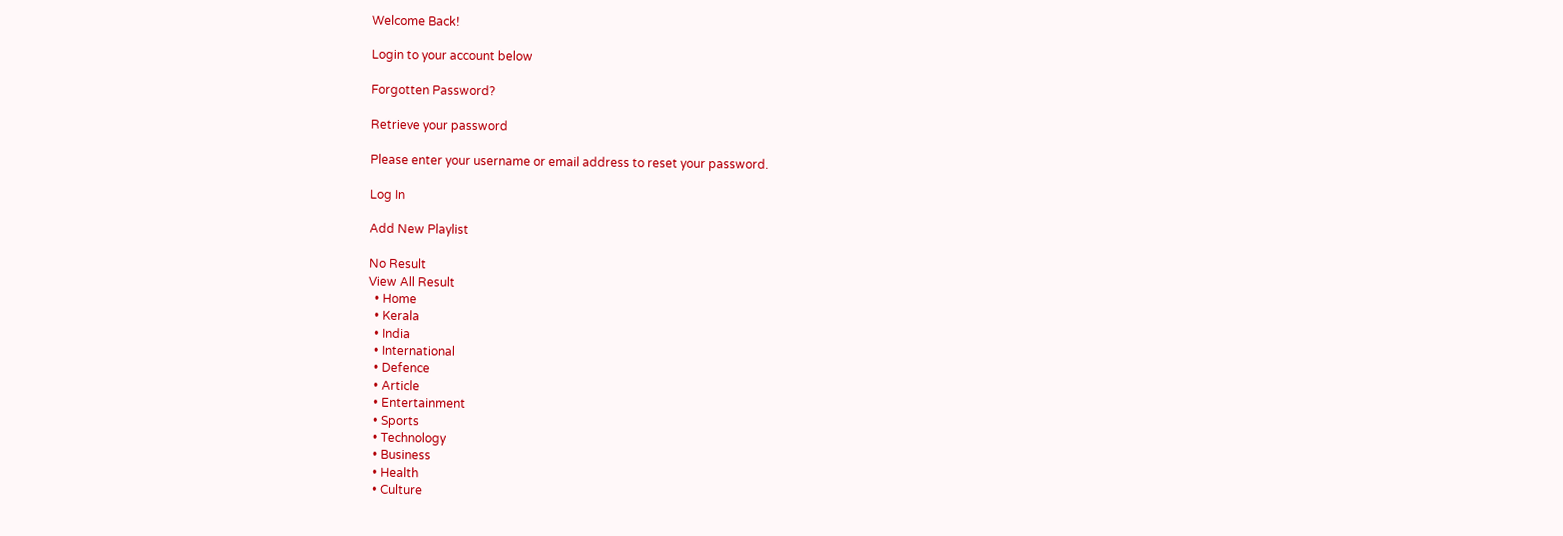Welcome Back!

Login to your account below

Forgotten Password?

Retrieve your password

Please enter your username or email address to reset your password.

Log In

Add New Playlist

No Result
View All Result
  • Home
  • Kerala
  • India
  • International
  • Defence
  • Article
  • Entertainment
  • Sports
  • Technology
  • Business
  • Health
  • Culture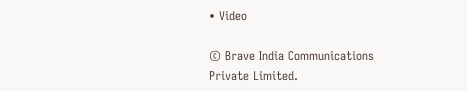• Video

© Brave India Communications Private Limited.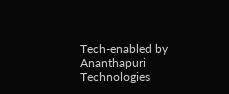Tech-enabled by Ananthapuri Technologies